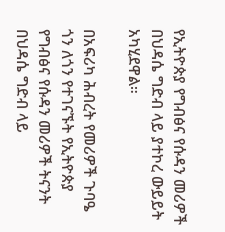የኢትዮጵያ የግብፅና የሱዳን መሪዎች በህዳሴ ግድብ ላይ ያተኮረ ውይይት አካሂደዋል።

በአፍሪካ ሕብረት የመሪዎች ጉባዔ ጎን ለጎን የተገናኙት የኢትዮጵያ የግብፅና የሱዳን መሪዎች ትናንት በህዳሴ ግድብ ላይ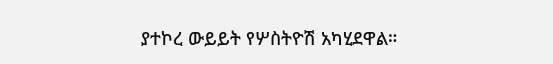ያተኮረ ውይይት የሦስትዮሽ አካሂደዋል።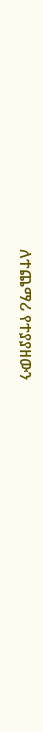ለተጨማሪ የተያያዘውን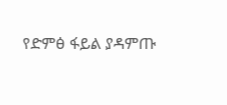የድምፅ ፋይል ያዳምጡ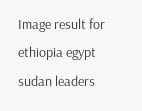Image result for ethiopia egypt sudan leaders